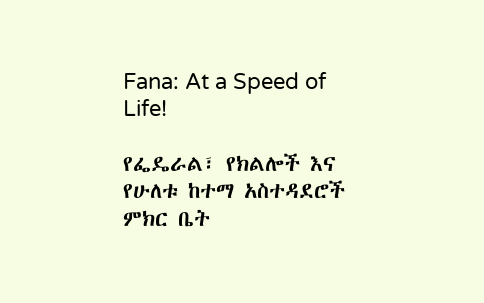Fana: At a Speed of Life!

የፌዴራል፣ የክልሎች እና የሁለቱ ከተማ አስተዳደሮች ምክር ቤት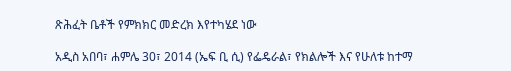ጽሕፈት ቤቶች የምክክር መድረክ እየተካሄደ ነው

አዲስ አበባ፣ ሐምሌ 30፣ 2014 (ኤፍ ቢ ሲ) የፌዴራል፣ የክልሎች እና የሁለቱ ከተማ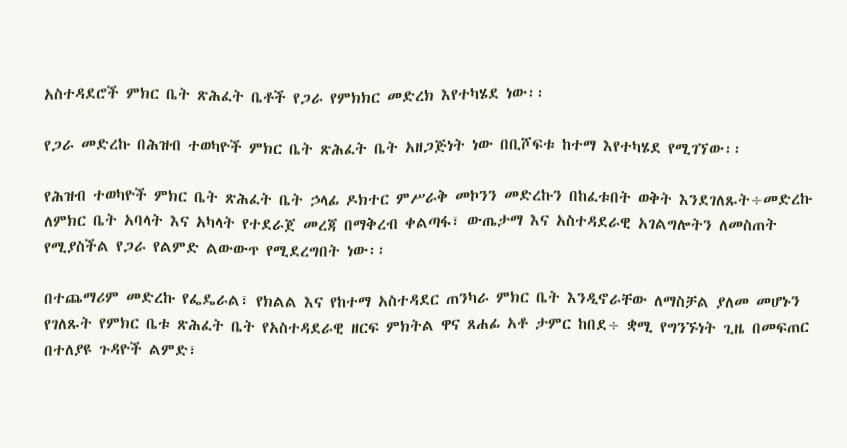አስተዳደሮች ምክር ቤት ጽሕፈት ቤቶች የጋራ የምክክር መድረክ እየተካሄደ ነው፡፡

የጋራ መድረኩ በሕዝብ ተወካዮች ምክር ቤት ጽሕፈት ቤት አዘጋጅነት ነው በቢሾፍቱ ከተማ እየተካሄደ የሚገኘው፡፡

የሕዝብ ተወካዮች ምክር ቤት ጽሕፈት ቤት ኃላፊ ዶክተር ምሥራቅ መኮንን መድረኩን በከፈቱበት ወቅት እንደገለጹት÷መድረኩ ለምክር ቤት አባላት እና አካላት የተደራጀ መረጃ በማቅረብ ቀልጣፋ፣ ውጤታማ እና አስተዳደራዊ አገልግሎትን ለመስጠት የሚያስችል የጋራ የልምድ ልውውጥ የሚደረግበት ነው፡፡

በተጨማሪም መድረኩ የፌዴራል፣ የክልል እና የከተማ አስተዳደር ጠንካራ ምክር ቤት እንዲኖራቸው ለማስቻል ያለመ መሆኑን የገለጹት የምክር ቤቱ ጽሕፈት ቤት የአስተዳደራዊ ዘርፍ ምክትል ዋና ጸሐፊ አቶ ታምር ከበደ÷ ቋሚ የግንኙነት ጊዜ በመፍጠር በተለያዩ ጉዳዮች ልምድ፣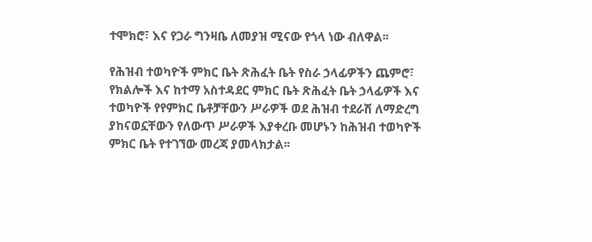ተሞክሮ፣ እና የጋራ ግንዛቤ ለመያዝ ሚናው የጎላ ነው ብለዋል፡፡

የሕዝብ ተወካዮች ምክር ቤት ጽሕፈት ቤት የስራ ኃላፊዎችን ጨምሮ፣ የክልሎች እና ከተማ አስተዳደር ምክር ቤት ጽሕፈት ቤት ኃላፊዎች እና ተወካዮች የየምክር ቤቶቻቸውን ሥራዎች ወደ ሕዝብ ተደራሽ ለማድረግ ያከናወኗቸውን የለውጥ ሥራዎች እያቀረቡ መሆኑን ከሕዝብ ተወካዮች ምክር ቤት የተገኘው መረጃ ያመላክታል፡፡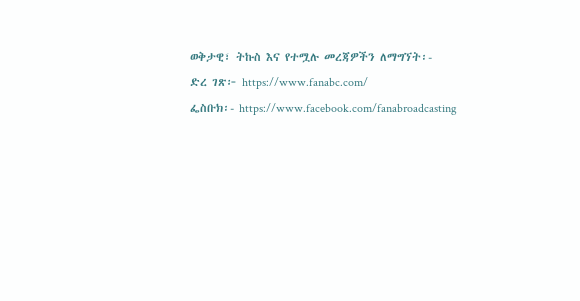ወቅታዊ፣ ትኩስ እና የተሟሉ መረጃዎችን ለማግኘት፡-
ድረ ገጽ፦ https://www.fanabc.com/
ፌስቡክ፡- https://www.facebook.com/fanabroadcasting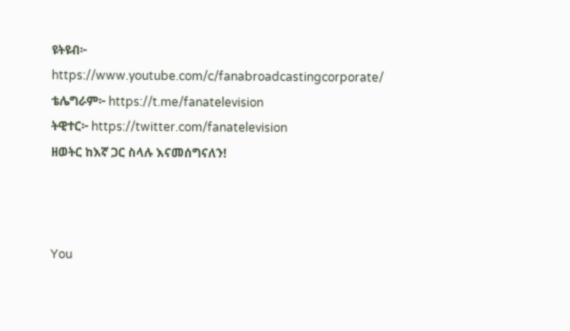ዩትዩብ፦ https://www.youtube.com/c/fanabroadcastingcorporate/
ቴሌግራም፦ https://t.me/fanatelevision
ትዊተር፦ https://twitter.com/fanatelevision
ዘወትር ከእኛ ጋር ስላሉ እናመሰግናለን!



You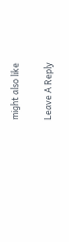might also like

Leave A Reply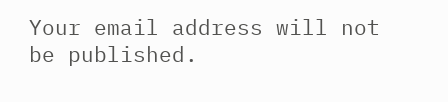Your email address will not be published.